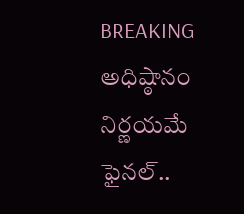BREAKING
అధిష్ఠానం నిర్ణయమే ఫైనల్..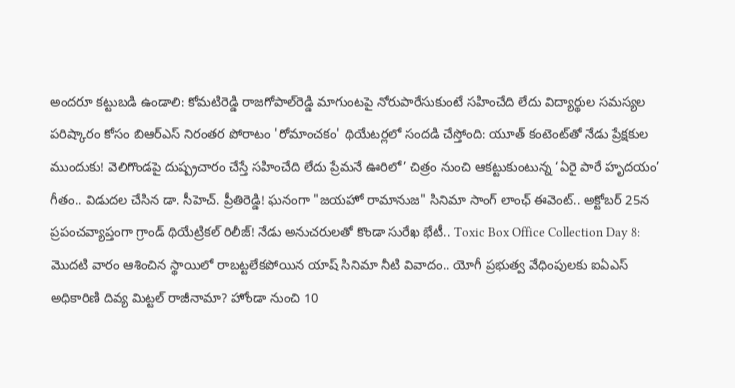అందరూ కట్టుబడి ఉండాలి: కోమటిరెడ్డి రాజగోపాల్‌రెడ్డి మాగుంటపై నోరుపారేసుకుంటే సహించేది లేదు విద్యార్థుల సమస్యల పరిష్కారం కోసం బిఆర్ఎస్ నిరంతర పోరాటం 'రోమాంచకం' థియేటర్లలో సందడి చేస్తోంది: యూత్ కంటెంట్‌తో నేడు ప్రేక్షకుల ముందుకు! వెలిగొండపై దుష్ప్రచారం చేస్తే సహించేది లేదు ప్రేమనే ఊరిలో’ చిత్రం నుంచి ఆకట్టుకుంటున్న ‘ఏరై పారే హృదయం’ గీతం.. విడుదల చేసిన డా. సీహెచ్. ప్రీతిరెడ్డి! ఘనంగా "జయహో రామానుజ" సినిమా సాంగ్ లాంఛ్ ఈవెంట్.. అక్టోబర్ 25న ప్రపంచవ్యాప్తంగా గ్రాండ్ థియేట్రికల్ రిలీజ్! నేడు అనుచరులతో కొండా సురేఖ భేటీ.. Toxic Box Office Collection Day 8: మొదటి వారం ఆశించిన స్థాయిలో రాబట్టలేకపోయిన యాష్ సినిమా నీటి వివాదం.. యోగీ ప్రభుత్వ వేధింపులకు ఐఏఎస్ అధికారిణి దివ్య మిట్టల్ రాజీనామా? హోండా నుంచి 10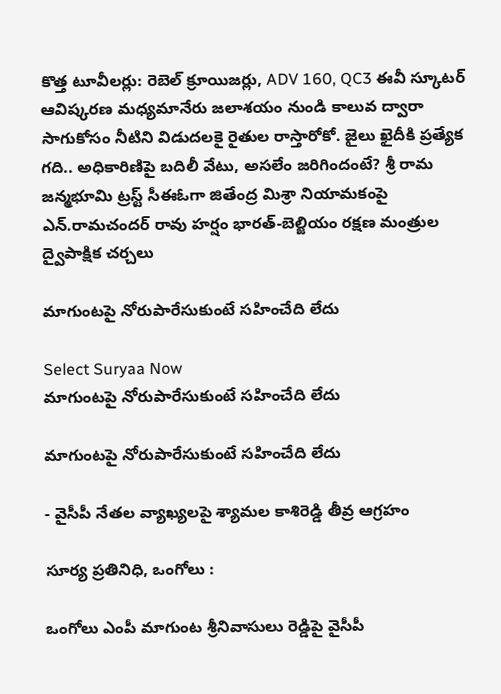కొత్త టూవీలర్లు: రెబెల్ క్రూయిజర్లు, ADV 160, QC3 ఈవీ స్కూటర్ ఆవిష్కరణ మధ్యమానేరు జలాశయం నుండి కాలువ ద్వారా సాగుకోసం నీటిని విడుదలకై రైతుల రాస్తారోకో. జైలు ఖైదీకి ప్రత్యేక గది.. అధికారిణిపై బదిలీ వేటు, అసలేం జరిగిందంటే? శ్రీ రామ జన్మభూమి ట్రస్ట్ సీఈఓగా జితేంద్ర మిశ్రా నియామకంపై ఎన్.రామచందర్ రావు హర్షం భారత్-బెల్జియం రక్షణ మంత్రుల ద్వైపాక్షిక చర్చలు

మాగుంటపై నోరుపారేసుకుంటే సహించేది లేదు

Select Suryaa Now
మాగుంటపై నోరుపారేసుకుంటే సహించేది లేదు

మాగుంటపై నోరుపారేసుకుంటే సహించేది లేదు

- వైసీపీ నేతల వ్యాఖ్యలపై శ్యామల కాశిరెడ్డి తీవ్ర ఆగ్రహం

సూర్య ప్రతినిధి, ఒంగోలు :

ఒంగోలు ఎంపీ మాగుంట శ్రీనివాసులు రెడ్డిపై వైసీపీ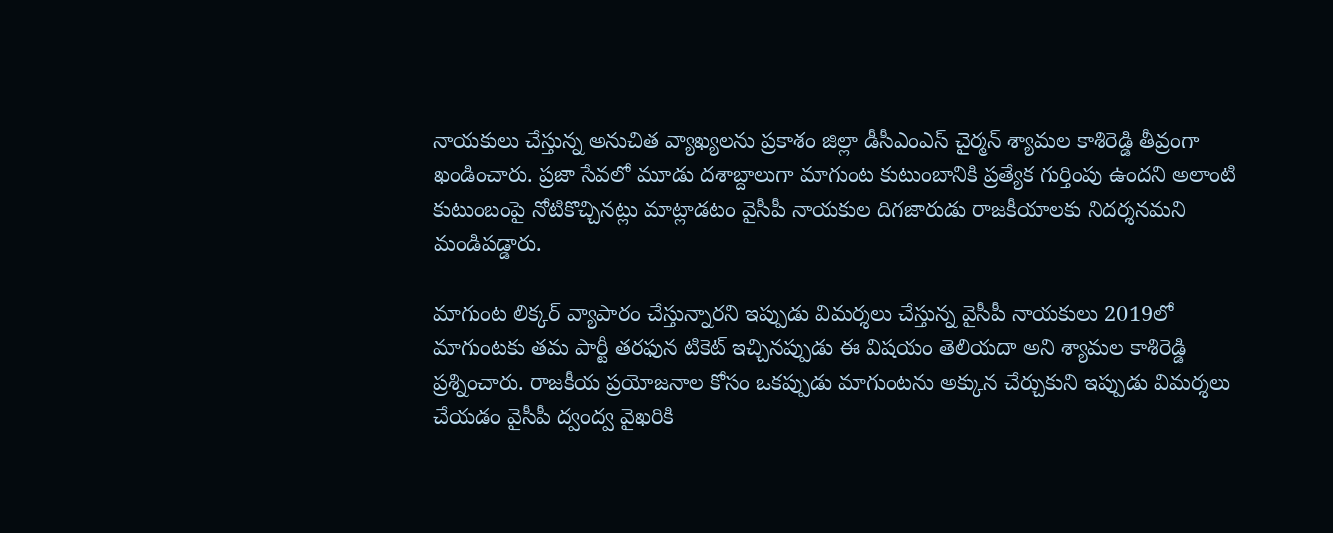నాయకులు చేస్తున్న అనుచిత వ్యాఖ్యలను ప్రకాశం జిల్లా డీసీఎంఎస్‌ చైర్మన్‌ శ్యామల కాశిరెడ్డి తీవ్రంగా ఖండించారు. ప్రజా సేవలో మూడు దశాబ్దాలుగా మాగుంట కుటుంబానికి ప్రత్యేక గుర్తింపు ఉందని అలాంటి కుటుంబంపై నోటికొచ్చినట్లు మాట్లాడటం వైసీపీ నాయకుల దిగజారుడు రాజకీయాలకు నిదర్శనమని మండిపడ్డారు.

మాగుంట లిక్కర్‌ వ్యాపారం చేస్తున్నారని ఇప్పుడు విమర్శలు చేస్తున్న వైసీపీ నాయకులు 2019లో మాగుంటకు తమ పార్టీ తరఫున టికెట్‌ ఇచ్చినప్పుడు ఈ విషయం తెలియదా అని శ్యామల కాశిరెడ్డి ప్రశ్నించారు. రాజకీయ ప్రయోజనాల కోసం ఒకప్పుడు మాగుంటను అక్కున చేర్చుకుని ఇప్పుడు విమర్శలు చేయడం వైసీపీ ద్వంద్వ వైఖరికి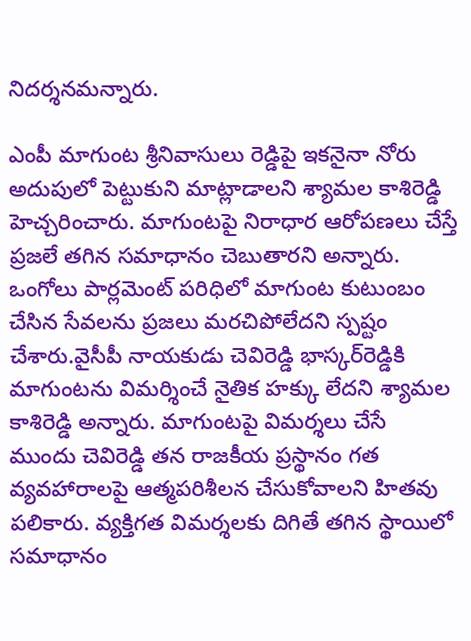నిదర్శనమన్నారు.

ఎంపీ మాగుంట శ్రీనివాసులు రెడ్డిపై ఇకనైనా నోరు అదుపులో పెట్టుకుని మాట్లాడాలని శ్యామల కాశిరెడ్డి హెచ్చరించారు. మాగుంటపై నిరాధార ఆరోపణలు చేస్తే ప్రజలే తగిన సమాధానం చెబుతారని అన్నారు. ఒంగోలు పార్లమెంట్‌ పరిధిలో మాగుంట కుటుంబం చేసిన సేవలను ప్రజలు మరచిపోలేదని స్పష్టం చేశారు.వైసీపీ నాయకుడు చెవిరెడ్డి భాస్కర్‌రెడ్డికి మాగుంటను విమర్శించే నైతిక హక్కు లేదని శ్యామల కాశిరెడ్డి అన్నారు. మాగుంటపై విమర్శలు చేసే ముందు చెవిరెడ్డి తన రాజకీయ ప్రస్థానం గత వ్యవహారాలపై ఆత్మపరిశీలన చేసుకోవాలని హితవు పలికారు. వ్యక్తిగత విమర్శలకు దిగితే తగిన స్థాయిలో సమాధానం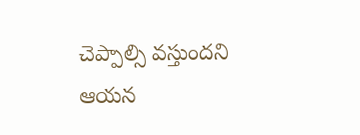చెప్పాల్సి వస్తుందని ఆయన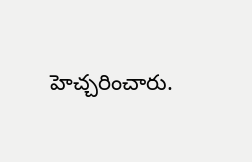హెచ్చరించారు.